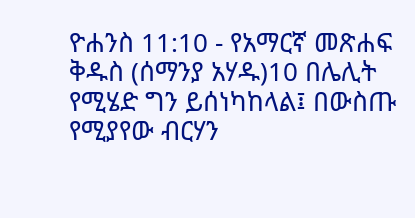ዮሐንስ 11:10 - የአማርኛ መጽሐፍ ቅዱስ (ሰማንያ አሃዱ)10 በሌሊት የሚሄድ ግን ይሰነካከላል፤ በውስጡ የሚያየው ብርሃን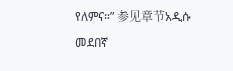የለምና።” 参见章节አዲሱ መደበኛ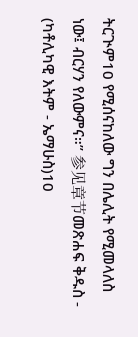ትርጒም10 የሚሰናከለው ግን በሌሊት የሚመላለስ ነው፤ ብርሃን የለውምና።” 参见章节መጽሐፍ ቅዱስ - (ካቶሊካዊ እትም - ኤማሁስ)10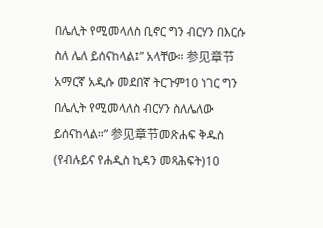በሌሊት የሚመላለስ ቢኖር ግን ብርሃን በእርሱ ስለ ሌለ ይሰናከላል፤” አላቸው። 参见章节አማርኛ አዲሱ መደበኛ ትርጉም10 ነገር ግን በሌሊት የሚመላለስ ብርሃን ስለሌለው ይሰናከላል።” 参见章节መጽሐፍ ቅዱስ (የብሉይና የሐዲስ ኪዳን መጻሕፍት)10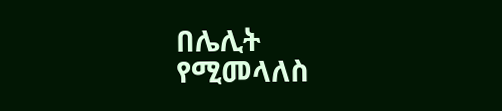በሌሊት የሚመላለስ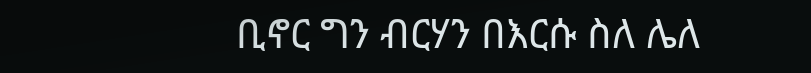ቢኖር ግን ብርሃን በእርሱ ስለ ሌለ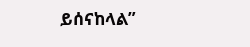ይሰናከላል”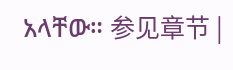አላቸው። 参见章节 |